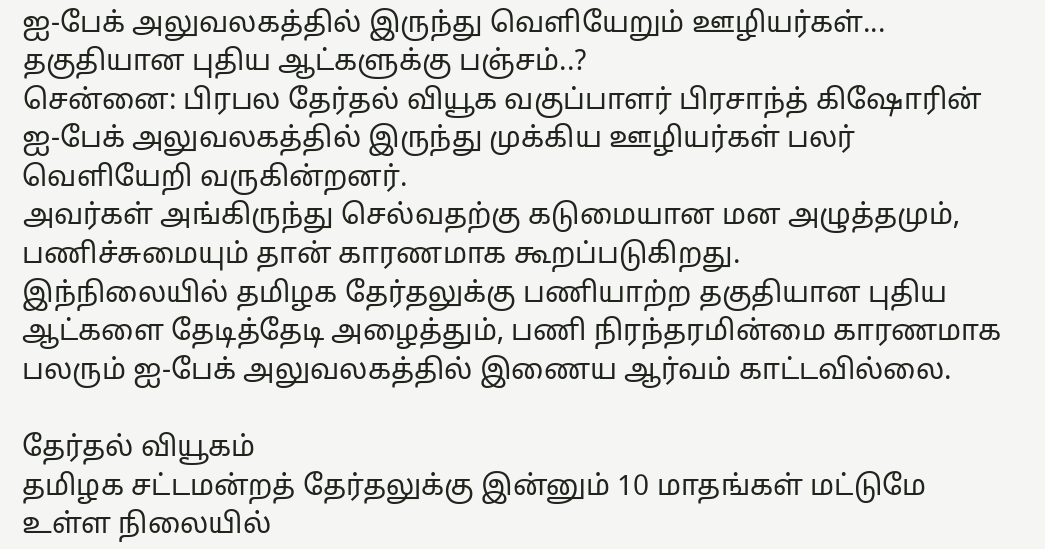ஐ-பேக் அலுவலகத்தில் இருந்து வெளியேறும் ஊழியர்கள்... தகுதியான புதிய ஆட்களுக்கு பஞ்சம்..?
சென்னை: பிரபல தேர்தல் வியூக வகுப்பாளர் பிரசாந்த் கிஷோரின் ஐ-பேக் அலுவலகத்தில் இருந்து முக்கிய ஊழியர்கள் பலர் வெளியேறி வருகின்றனர்.
அவர்கள் அங்கிருந்து செல்வதற்கு கடுமையான மன அழுத்தமும், பணிச்சுமையும் தான் காரணமாக கூறப்படுகிறது.
இந்நிலையில் தமிழக தேர்தலுக்கு பணியாற்ற தகுதியான புதிய ஆட்களை தேடித்தேடி அழைத்தும், பணி நிரந்தரமின்மை காரணமாக பலரும் ஐ-பேக் அலுவலகத்தில் இணைய ஆர்வம் காட்டவில்லை.

தேர்தல் வியூகம்
தமிழக சட்டமன்றத் தேர்தலுக்கு இன்னும் 10 மாதங்கள் மட்டுமே உள்ள நிலையில்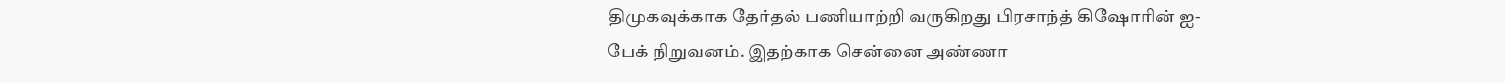திமுகவுக்காக தேர்தல் பணியாற்றி வருகிறது பிரசாந்த் கிஷோரின் ஐ-பேக் நிறுவனம். இதற்காக சென்னை அண்ணா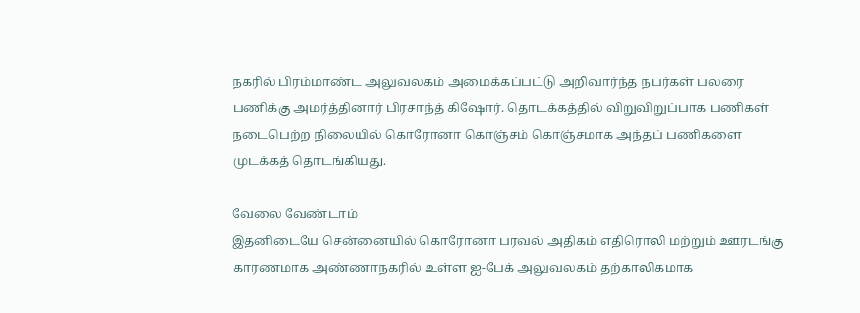நகரில் பிரம்மாண்ட அலுவலகம் அமைக்கப்பட்டு அறிவார்ந்த நபர்கள் பலரை பணிக்கு அமர்த்தினார் பிரசாந்த் கிஷோர். தொடக்கத்தில் விறுவிறுப்பாக பணிகள் நடைபெற்ற நிலையில் கொரோனா கொஞ்சம் கொஞ்சமாக அந்தப் பணிகளை முடக்கத் தொடங்கியது.

வேலை வேண்டாம்
இதனிடையே சென்னையில் கொரோனா பரவல் அதிகம் எதிரொலி மற்றும் ஊரடங்கு காரணமாக அண்ணாநகரில் உள்ள ஐ-பேக் அலுவலகம் தற்காலிகமாக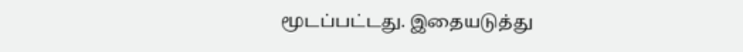மூடப்பட்டது. இதையடுத்து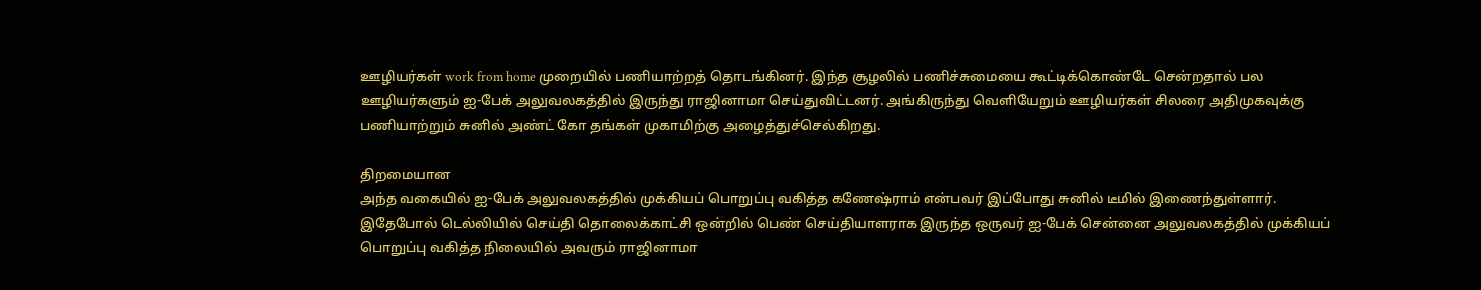ஊழியர்கள் work from home முறையில் பணியாற்றத் தொடங்கினர். இந்த சூழலில் பணிச்சுமையை கூட்டிக்கொண்டே சென்றதால் பல ஊழியர்களும் ஐ-பேக் அலுவலகத்தில் இருந்து ராஜினாமா செய்துவிட்டனர். அங்கிருந்து வெளியேறும் ஊழியர்கள் சிலரை அதிமுகவுக்கு பணியாற்றும் சுனில் அண்ட் கோ தங்கள் முகாமிற்கு அழைத்துச்செல்கிறது.

திறமையான
அந்த வகையில் ஐ-பேக் அலுவலகத்தில் முக்கியப் பொறுப்பு வகித்த கணேஷ்ராம் என்பவர் இப்போது சுனில் டீமில் இணைந்துள்ளார். இதேபோல் டெல்லியில் செய்தி தொலைக்காட்சி ஒன்றில் பெண் செய்தியாளராக இருந்த ஒருவர் ஐ-பேக் சென்னை அலுவலகத்தில் முக்கியப் பொறுப்பு வகித்த நிலையில் அவரும் ராஜினாமா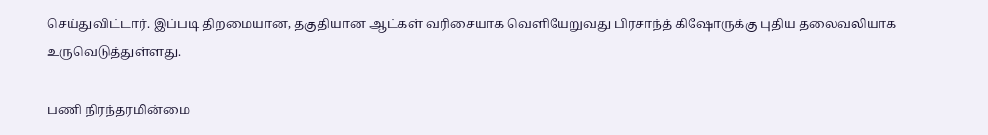செய்துவிட்டார். இப்படி திறமையான, தகுதியான ஆட்கள் வரிசையாக வெளியேறுவது பிரசாந்த் கிஷோருக்கு புதிய தலைவலியாக உருவெடுத்துள்ளது.

பணி நிரந்தரமின்மை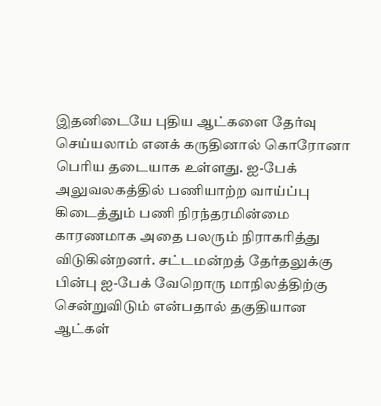இதனிடையே புதிய ஆட்களை தேர்வு செய்யலாம் எனக் கருதினால் கொரோனா பெரிய தடையாக உள்ளது. ஐ-பேக் அலுவலகத்தில் பணியாற்ற வாய்ப்பு கிடைத்தும் பணி நிரந்தரமின்மை காரணமாக அதை பலரும் நிராகரித்து விடுகின்றனர். சட்டமன்றத் தேர்தலுக்கு பின்பு ஐ-பேக் வேறொரு மாநிலத்திற்கு சென்றுவிடும் என்பதால் தகுதியான ஆட்கள்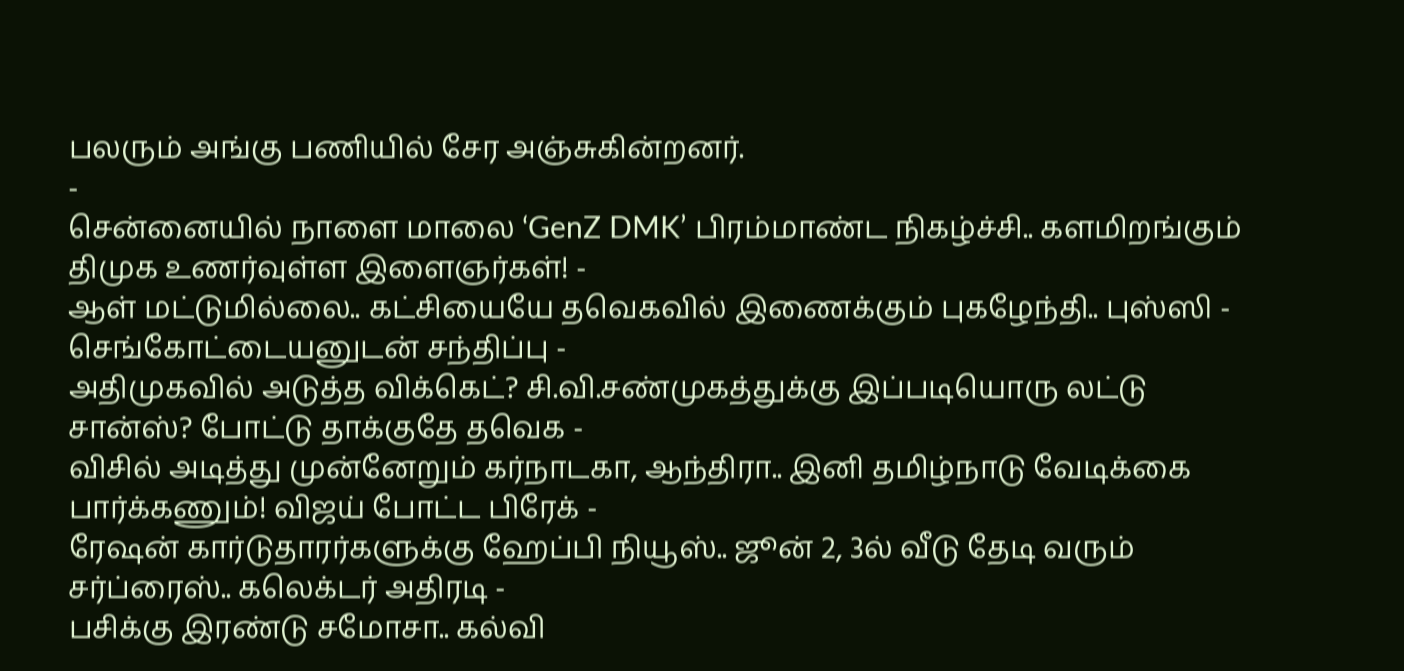பலரும் அங்கு பணியில் சேர அஞ்சுகின்றனர்.
-
சென்னையில் நாளை மாலை ‘GenZ DMK’ பிரம்மாண்ட நிகழ்ச்சி.. களமிறங்கும் திமுக உணர்வுள்ள இளைஞர்கள்! -
ஆள் மட்டுமில்லை.. கட்சியையே தவெகவில் இணைக்கும் புகழேந்தி.. புஸ்ஸி - செங்கோட்டையனுடன் சந்திப்பு -
அதிமுகவில் அடுத்த விக்கெட்? சி.வி.சண்முகத்துக்கு இப்படியொரு லட்டு சான்ஸ்? போட்டு தாக்குதே தவெக -
விசில் அடித்து முன்னேறும் கர்நாடகா, ஆந்திரா.. இனி தமிழ்நாடு வேடிக்கை பார்க்கணும்! விஜய் போட்ட பிரேக் -
ரேஷன் கார்டுதாரர்களுக்கு ஹேப்பி நியூஸ்.. ஜூன் 2, 3ல் வீடு தேடி வரும் சர்ப்ரைஸ்.. கலெக்டர் அதிரடி -
பசிக்கு இரண்டு சமோசா.. கல்வி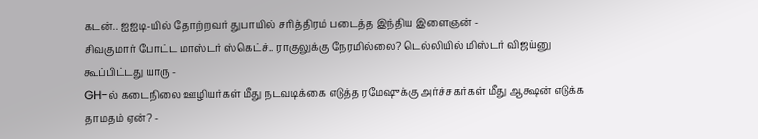கடன்.. ஐஐடி-யில் தோற்றவர் துபாயில் சரித்திரம் படைத்த இந்திய இளைஞன் -
சிவகுமார் போட்ட மாஸ்டர் ஸ்கெட்ச்.. ராகுலுக்கு நேரமில்லை? டெல்லியில் மிஸ்டர் விஜய்னு கூப்பிட்டது யாரு -
GH-ல் கடைநிலை ஊழியர்கள் மீது நடவடிக்கை எடுத்த ரமேஷுக்கு அர்ச்சகர்கள் மீது ஆக்ஷன் எடுக்க தாமதம் ஏன்? -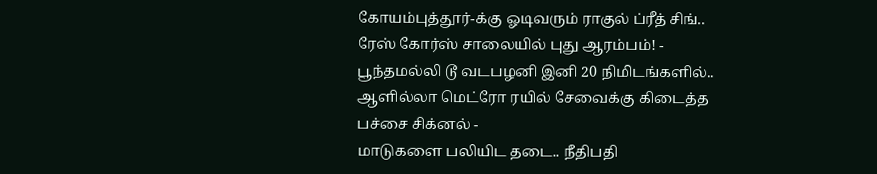கோயம்புத்தூர்-க்கு ஓடிவரும் ராகுல் ப்ரீத் சிங்.. ரேஸ் கோர்ஸ் சாலையில் புது ஆரம்பம்! -
பூந்தமல்லி டூ வடபழனி இனி 20 நிமிடங்களில்.. ஆளில்லா மெட்ரோ ரயில் சேவைக்கு கிடைத்த பச்சை சிக்னல் -
மாடுகளை பலியிட தடை.. நீதிபதி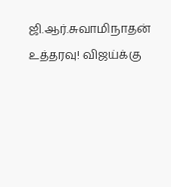ஜி.ஆர்.சுவாமிநாதன் உத்தரவு! விஜய்க்கு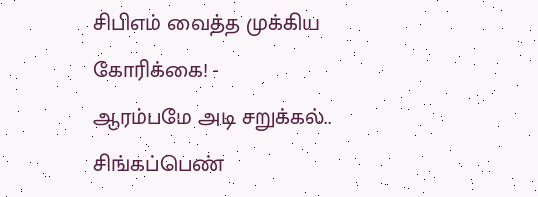சிபிஎம் வைத்த முக்கிய கோரிக்கை! -
ஆரம்பமே அடி சறுக்கல்.. சிங்கப்பெண்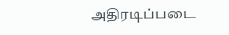அதிரடிப்படை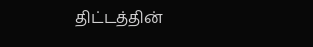திட்டத்தின்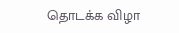தொடக்க விழா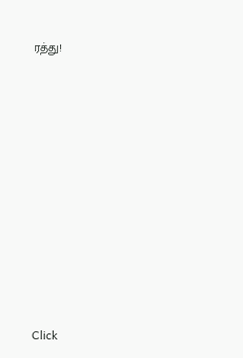ரத்து!












Click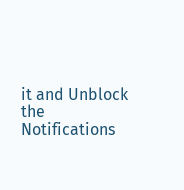it and Unblock the Notifications